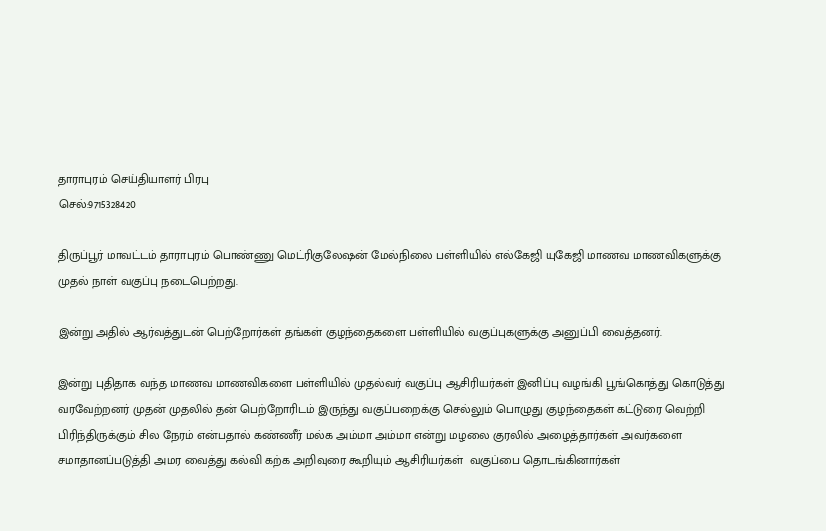தாராபுரம் செய்தியாளர் பிரபு
செல்:9715328420

திருப்பூர் மாவட்டம் தாராபுரம் பொண்ணு மெட்ரிகுலேஷன் மேல்நிலை பள்ளியில் எல்கேஜி யுகேஜி மாணவ மாணவிகளுக்கு முதல் நாள் வகுப்பு நடைபெற்றது.

இன்று அதில் ஆர்வத்துடன் பெற்றோர்கள் தங்கள் குழந்தைகளை பள்ளியில் வகுப்புகளுக்கு அனுப்பி வைத்தனர்.

இன்று புதிதாக வந்த மாணவ மாணவிகளை பள்ளியில் முதல்வர் வகுப்பு ஆசிரியர்கள் இனிப்பு வழங்கி பூங்கொத்து கொடுத்து வரவேற்றனர் முதன் முதலில் தன் பெற்றோரிடம் இருந்து வகுப்பறைக்கு செல்லும் பொழுது குழந்தைகள் கட்டுரை வெற்றி பிரிந்திருக்கும் சில நேரம் என்பதால் கண்ணீர் மல்க அம்மா அம்மா என்று மழலை குரலில் அழைத்தார்கள் அவர்களை சமாதானப்படுத்தி அமர வைத்து கல்வி கற்க அறிவுரை கூறியும் ஆசிரியர்கள்  வகுப்பை தொடங்கினார்கள்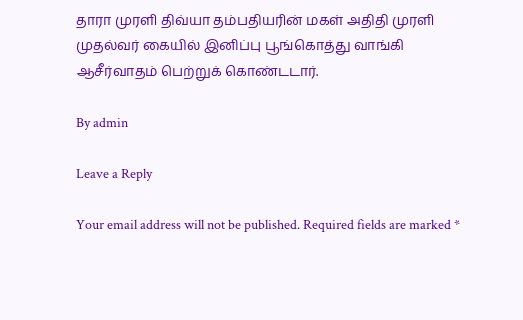தாரா முரளி திவ்யா தம்பதியரின் மகள் அதிதி முரளி முதல்வர் கையில் இனிப்பு பூங்கொத்து வாங்கி ஆசீர்வாதம் பெற்றுக் கொண்டடார்.

By admin

Leave a Reply

Your email address will not be published. Required fields are marked *